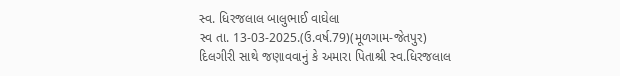સ્વ. ધિરજલાલ બાલુભાઈ વાઘેલા
સ્વ તા. 13-03-2025.(ઉ.વર્ષ.79)(મૂળગામ-જેતપુર)
દિલગીરી સાથે જણાવવાનું કે અમારા પિતાશ્રી સ્વ.ધિરજલાલ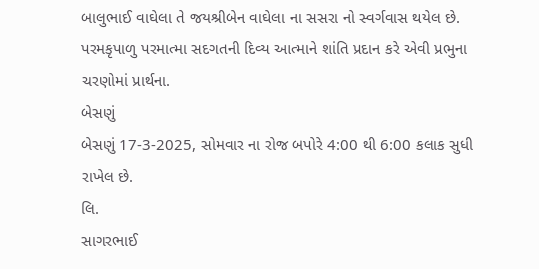બાલુભાઈ વાઘેલા તે જયશ્રીબેન વાઘેલા ના સસરા નો સ્વર્ગવાસ થયેલ છે. પરમકૃપાળુ પરમાત્મા સદગતની દિવ્ય આત્માને શાંતિ પ્રદાન કરે એવી પ્રભુના ચરણોમાં પ્રાર્થના.
બેસણું
બેસણું 17-3-2025, સોમવાર ના રોજ બપોરે 4:00 થી 6:00 કલાક સુધી રાખેલ છે.
લિ.
સાગરભાઈ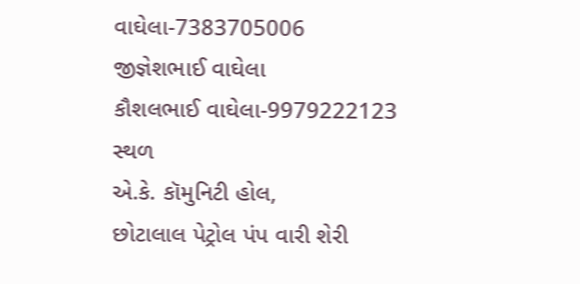વાઘેલા-7383705006
જીજ્ઞેશભાઈ વાઘેલા
કૌશલભાઈ વાઘેલા-9979222123
સ્થળ
એ.કે. કૉમુનિટી હોલ,
છોટાલાલ પેટ્રોલ પંપ વારી શેરી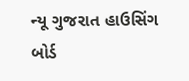ન્યૂ ગુજરાત હાઉસિંગ બોર્ડ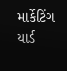માર્કેટિંગ યાર્ડ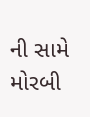ની સામે
મોરબી